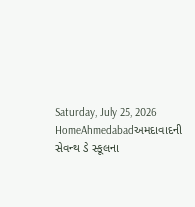Saturday, July 25, 2026
HomeAhmedabadઅમદાવાદની સેવન્થ ડે સ્કૂલના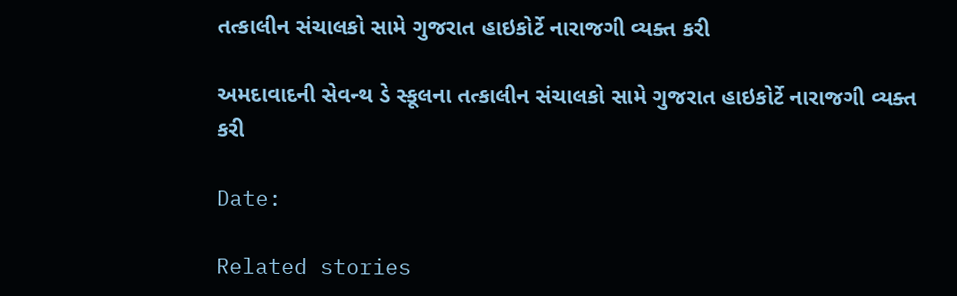તત્કાલીન સંચાલકો સામે ગુજરાત હાઇકોર્ટે નારાજગી વ્યક્ત કરી

અમદાવાદની સેવન્થ ડે સ્કૂલના તત્કાલીન સંચાલકો સામે ગુજરાત હાઇકોર્ટે નારાજગી વ્યક્ત કરી

Date:

Related stories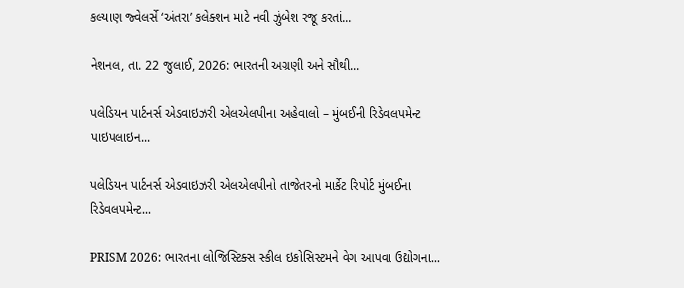કલ્યાણ જ્વેલર્સે ‘અંતરા’ કલેક્શન માટે નવી ઝુંબેશ રજૂ કરતાં...

નેશનલ, તા. 22 જુલાઈ, 2026: ભારતની અગ્રણી અને સૌથી...

પલેડિયન પાર્ટનર્સ એડવાઇઝરી એલએલપીના અહેવાલો – મુંબઈની રિડેવલપમેન્ટ પાઇપલાઇન...

પલેડિયન પાર્ટનર્સ એડવાઇઝરી એલએલપીનો તાજેતરનો માર્કેટ રિપોર્ટ મુંબઈના રિડેવલપમેન્ટ...

PRISM 2026: ભારતના લોજિસ્ટિક્સ સ્કીલ ઇકોસિસ્ટમને વેગ આપવા ઉદ્યોગના...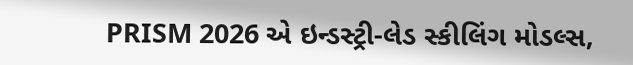PRISM 2026 એ ઇન્ડસ્ટ્રી-લેડ સ્કીલિંગ મોડલ્સ,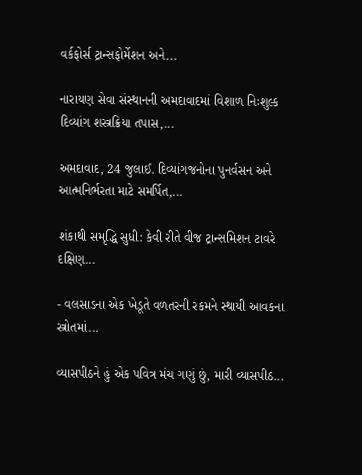વર્કફોર્સ ટ્રાન્સફોર્મેશન અને...

નારાયણ સેવા સંસ્થાનની અમદાવાદમાં વિશાળ નિઃશુલ્ક દિવ્યાંગ શસ્ત્રક્રિયા તપાસ,...

અમદાવાદ, 24 જુલાઈ. દિવ્યાંગજનોના પુનર્વસન અને આત્મનિર્ભરતા માટે સમર્પિત,...

શંકાથી સમૃદ્ધિ સુધી: કેવી રીતે વીજ ટ્રાન્સમિશન ટાવરે દક્ષિણ...

- વલસાડના એક ખેડૂતે વળતરની રકમને સ્થાયી આવકના સ્ત્રોતમાં...

વ્યાસપીઠને હું એક પવિત્ર મંચ ગણું છું, મારી વ્યાસપીઠ...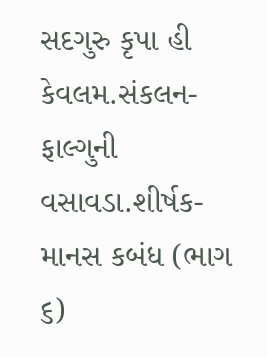સદગુરુ કૃપા હી કેવલમ.સંકલન- ફાલ્ગુની વસાવડા.શીર્ષક-માનસ કબંધ (ભાગ ૬)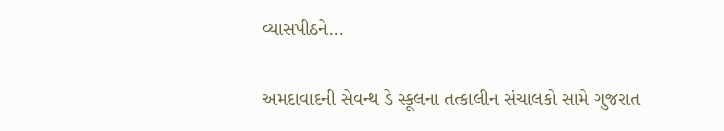વ્યાસપીઠને...

અમદાવાદની સેવન્થ ડે સ્કૂલના તત્કાલીન સંચાલકો સામે ગુજરાત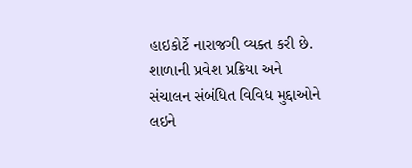હાઇકોર્ટે નારાજગી વ્યક્ત કરી છે. શાળાની પ્રવેશ પ્રક્રિયા અને સંચાલન સંબંધિત વિવિધ મુદ્દાઓને લઇને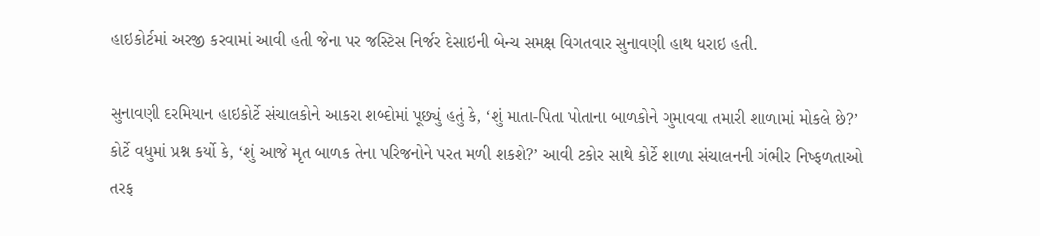હાઇકોર્ટમાં અરજી કરવામાં આવી હતી જેના પર જસ્ટિસ નિર્જર દેસાઇની બેન્ચ સમક્ષ વિગતવાર સુનાવણી હાથ ધરાઇ હતી.

સુનાવણી દરમિયાન હાઇકોર્ટે સંચાલકોને આકરા શબ્દોમાં પૂછ્યું હતું કે, ‘શું માતા-પિતા પોતાના બાળકોને ગુમાવવા તમારી શાળામાં મોકલે છે?’ કોર્ટે વધુમાં પ્રશ્ન કર્યો કે, ‘શું આજે મૃત બાળક તેના પરિજનોને પરત મળી શકશે?’ આવી ટકોર સાથે કોર્ટે શાળા સંચાલનની ગંભીર નિષ્ફળતાઓ તરફ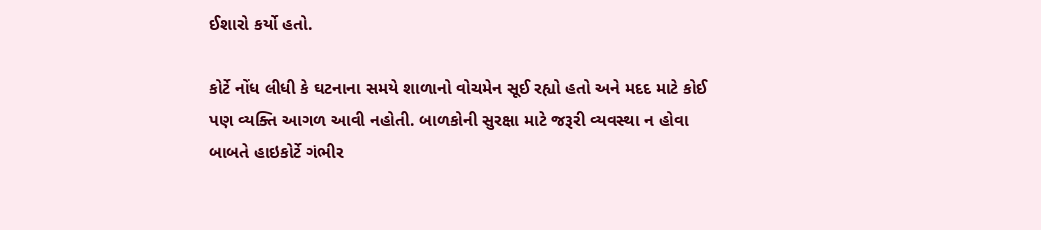ઈશારો કર્યો હતો.

કોર્ટે નોંધ લીધી કે ઘટનાના સમયે શાળાનો વોચમેન સૂઈ રહ્યો હતો અને મદદ માટે કોઈ પણ વ્યક્તિ આગળ આવી નહોતી. બાળકોની સુરક્ષા માટે જરૂરી વ્યવસ્થા ન હોવા બાબતે હાઇકોર્ટે ગંભીર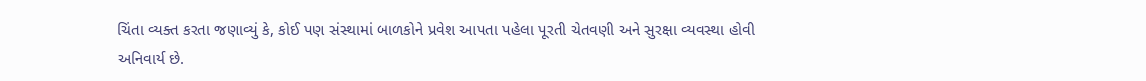ચિંતા વ્યક્ત કરતા જણાવ્યું કે, કોઈ પણ સંસ્થામાં બાળકોને પ્રવેશ આપતા પહેલા પૂરતી ચેતવણી અને સુરક્ષા વ્યવસ્થા હોવી અનિવાર્ય છે.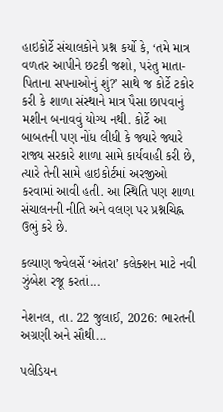હાઇકોર્ટે સંચાલકોને પ્રશ્ન કર્યો કે, ‘તમે માત્ર વળતર આપીને છટકી જશો, પરંતુ માતા-પિતાના સપનાઓનું શું?’ સાથે જ કોર્ટે ટકોર કરી કે શાળા સંસ્થાને માત્ર પૈસા છાપવાનું મશીન બનાવવું યોગ્ય નથી. કોર્ટે આ બાબતની પણ નોંધ લીધી કે જ્યારે જ્યારે રાજ્ય સરકારે શાળા સામે કાર્યવાહી કરી છે, ત્યારે તેની સામે હાઇકોર્ટમાં અરજીઓ કરવામાં આવી હતી. આ સ્થિતિ પણ શાળા સંચાલનની નીતિ અને વલણ પર પ્રશ્નચિહ્ન ઉભું કરે છે.

કલ્યાણ જ્વેલર્સે ‘અંતરા’ કલેક્શન માટે નવી ઝુંબેશ રજૂ કરતાં...

નેશનલ, તા. 22 જુલાઈ, 2026: ભારતની અગ્રણી અને સૌથી...

પલેડિયન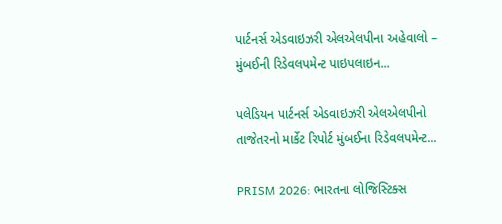પાર્ટનર્સ એડવાઇઝરી એલએલપીના અહેવાલો – મુંબઈની રિડેવલપમેન્ટ પાઇપલાઇન...

પલેડિયન પાર્ટનર્સ એડવાઇઝરી એલએલપીનો તાજેતરનો માર્કેટ રિપોર્ટ મુંબઈના રિડેવલપમેન્ટ...

PRISM 2026: ભારતના લોજિસ્ટિક્સ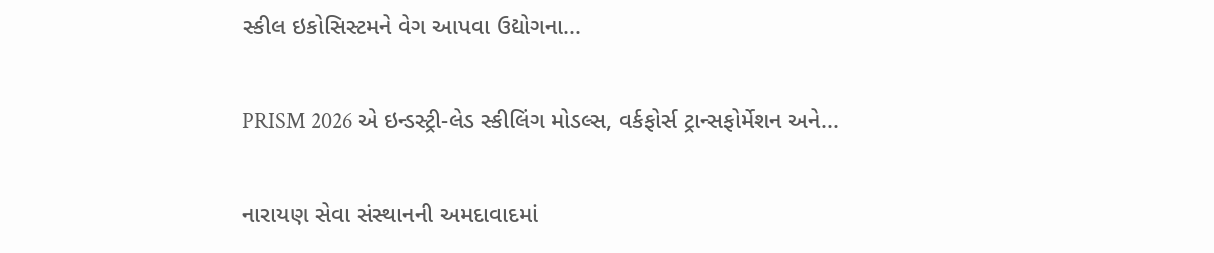સ્કીલ ઇકોસિસ્ટમને વેગ આપવા ઉદ્યોગના...

PRISM 2026 એ ઇન્ડસ્ટ્રી-લેડ સ્કીલિંગ મોડલ્સ, વર્કફોર્સ ટ્રાન્સફોર્મેશન અને...

નારાયણ સેવા સંસ્થાનની અમદાવાદમાં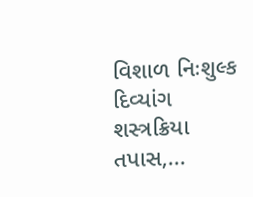વિશાળ નિઃશુલ્ક દિવ્યાંગ શસ્ત્રક્રિયા તપાસ,...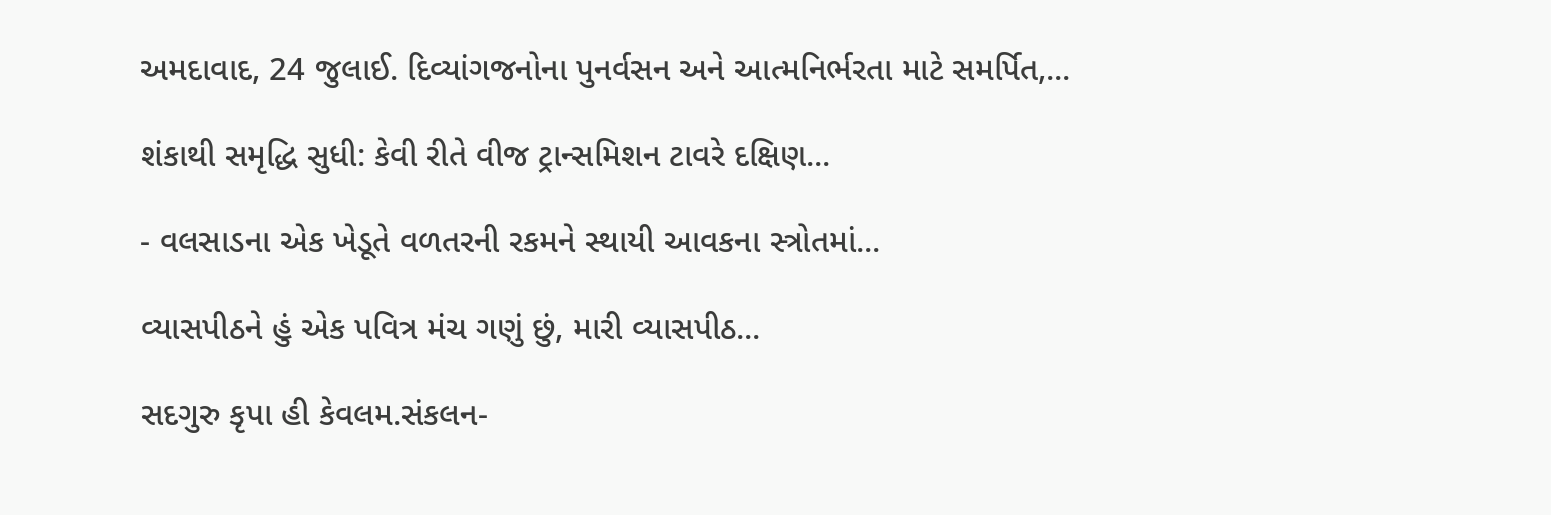અમદાવાદ, 24 જુલાઈ. દિવ્યાંગજનોના પુનર્વસન અને આત્મનિર્ભરતા માટે સમર્પિત,...

શંકાથી સમૃદ્ધિ સુધી: કેવી રીતે વીજ ટ્રાન્સમિશન ટાવરે દક્ષિણ...

- વલસાડના એક ખેડૂતે વળતરની રકમને સ્થાયી આવકના સ્ત્રોતમાં...

વ્યાસપીઠને હું એક પવિત્ર મંચ ગણું છું, મારી વ્યાસપીઠ...

સદગુરુ કૃપા હી કેવલમ.સંકલન-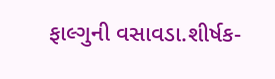ફાલ્ગુની વસાવડા.શીર્ષક-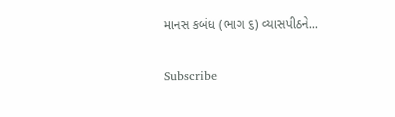માનસ કબંધ (ભાગ ૬) વ્યાસપીઠને...

Subscribe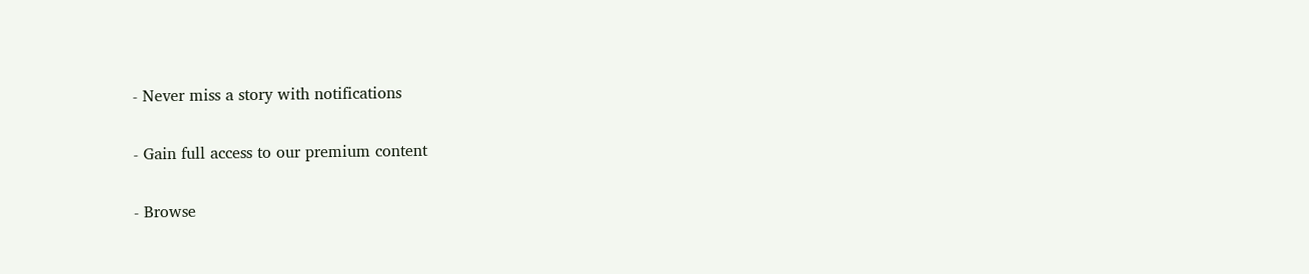- Never miss a story with notifications

- Gain full access to our premium content

- Browse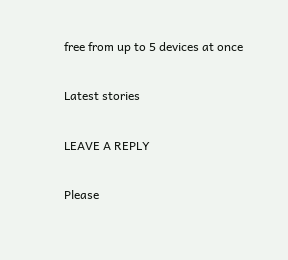free from up to 5 devices at once

Latest stories

LEAVE A REPLY

Please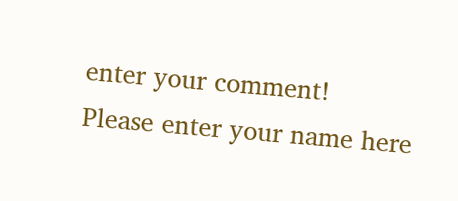enter your comment!
Please enter your name here